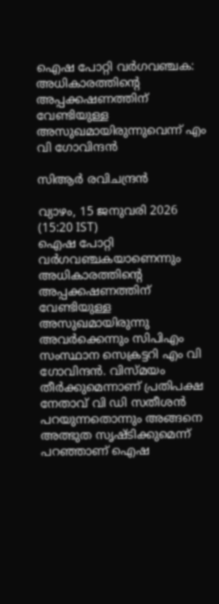ഐഷ പോറ്റി വര്‍ഗവഞ്ചക: അധികാരത്തിന്റെ അപ്പക്കഷണത്തിന് വേണ്ടിയുള്ള അസുഖമായിരുന്നുവെന്ന് എം വി ഗോവിന്ദന്‍

സിആര്‍ രവിചന്ദ്രന്‍

വ്യാഴം, 15 ജനുവരി 2026 (15:20 IST)
ഐഷ പോറ്റി വര്‍ഗവഞ്ചകയാണെന്നും അധികാരത്തിന്റെ അപ്പക്കഷണത്തിന് വേണ്ടിയുള്ള അസുഖമായിരുന്നു അവര്‍ക്കെന്നും സിപിഎം സംസ്ഥാന സെക്രട്ടറി എം വി ഗോവിന്ദന്‍. വിസ്മയം തീര്‍ക്കുമെന്നാണ് പ്രതിപക്ഷ നേതാവ് വി ഡി സതീശന്‍ പറയുന്നതൊന്നും അങ്ങനെ അത്ഭുത സൃഷ്ടിക്കുമെന്ന് പറഞ്ഞാണ് ഐഷ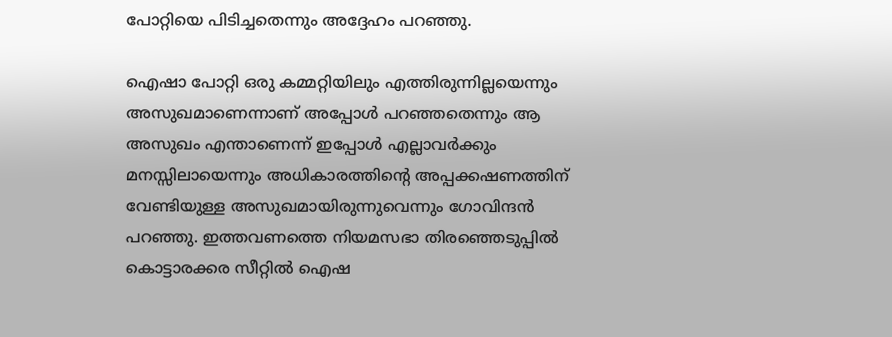പോറ്റിയെ പിടിച്ചതെന്നും അദ്ദേഹം പറഞ്ഞു.

ഐഷാ പോറ്റി ഒരു കമ്മറ്റിയിലും എത്തിരുന്നില്ലയെന്നും അസുഖമാണെന്നാണ് അപ്പോള്‍ പറഞ്ഞതെന്നും ആ അസുഖം എന്താണെന്ന് ഇപ്പോള്‍ എല്ലാവര്‍ക്കും മനസ്സിലായെന്നും അധികാരത്തിന്റെ അപ്പക്കഷണത്തിന് വേണ്ടിയുള്ള അസുഖമായിരുന്നുവെന്നും ഗോവിന്ദന്‍ പറഞ്ഞു. ഇത്തവണത്തെ നിയമസഭാ തിരഞ്ഞെടുപ്പില്‍ കൊട്ടാരക്കര സീറ്റില്‍ ഐഷ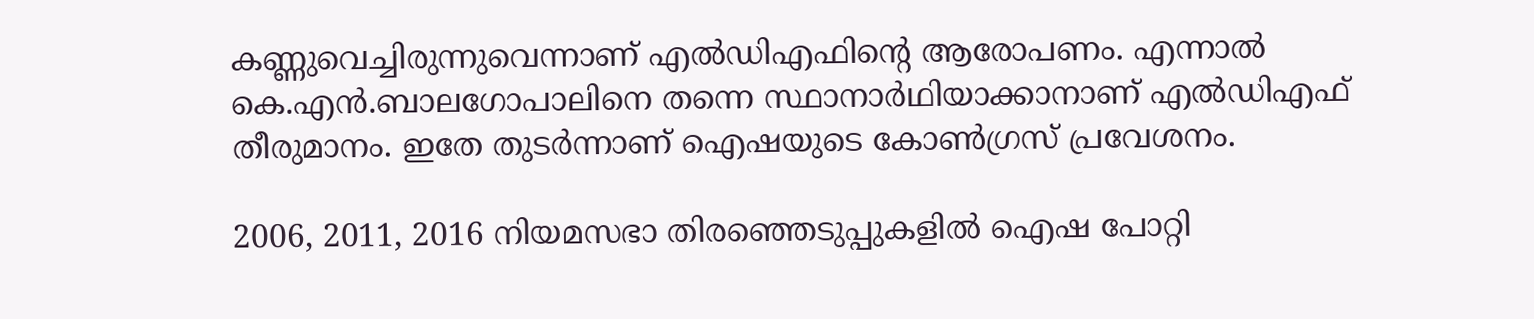കണ്ണുവെച്ചിരുന്നുവെന്നാണ് എല്‍ഡിഎഫിന്റെ ആരോപണം. എന്നാല്‍ കെ.എന്‍.ബാലഗോപാലിനെ തന്നെ സ്ഥാനാര്‍ഥിയാക്കാനാണ് എല്‍ഡിഎഫ് തീരുമാനം. ഇതേ തുടര്‍ന്നാണ് ഐഷയുടെ കോണ്‍ഗ്രസ് പ്രവേശനം.

2006, 2011, 2016 നിയമസഭാ തിരഞ്ഞെടുപ്പുകളില്‍ ഐഷ പോറ്റി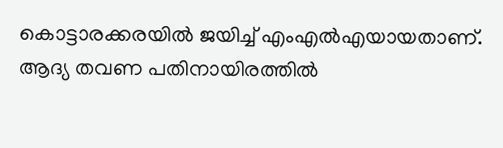കൊട്ടാരക്കരയില്‍ ജയിച്ച് എംഎല്‍എയായതാണ്. ആദ്യ തവണ പതിനായിരത്തില്‍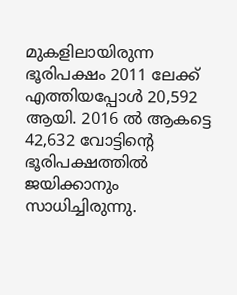മുകളിലായിരുന്ന ഭൂരിപക്ഷം 2011 ലേക്ക് എത്തിയപ്പോള്‍ 20,592 ആയി. 2016 ല്‍ ആകട്ടെ 42,632 വോട്ടിന്റെ ഭൂരിപക്ഷത്തില്‍ ജയിക്കാനും സാധിച്ചിരുന്നു.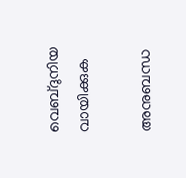വെബ്ദുനിയ വായിക്കുക

അനുബന്ധ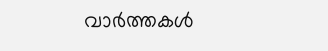വാര്‍ത്തകള്‍